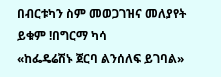በብርቱካን ስም መወጋገዝና መለያየት ይቁም !በግርማ ካሳ
«ከፌዴሬሽኑ ጀርባ ልንሰለፍ ይገባል»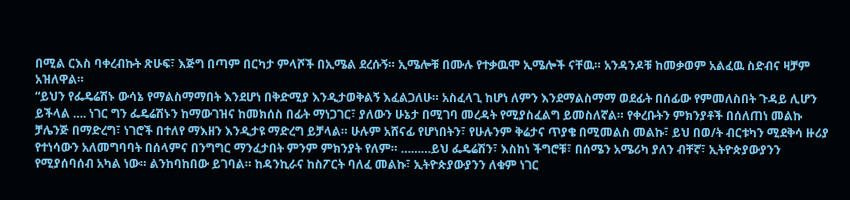በሚል ርእስ ባቀረብኩት ጽሁፍ፣ እጅግ በጣም በርካታ ምላሾች በኢሜል ደረሱኝ። ኢሜሎቹ በሙሉ የተቃዉሞ ኢሜሎች ናቸዉ። አንዳንዶቹ ከመቃወም አልፈዉ ስድብና ዛቻም አዝለዋል።
“ይህን የፌዴሬሽኑ ውሳኔ የማልስማማበት እንደሆነ በቅድሚያ እንዲታወቅልኝ እፈልጋለሁ። አስፈላጊ ከሆነ ለምን እንደማልስማማ ወደፊት በሰፊው የምመለስበት ጉዳይ ሊሆን ይችላል …. ነገር ግን ፌዴሬሽኑን ከማውገዝና ከመክሰስ በፊት ማነጋገር፣ ያለውን ሁኔታ በሚገባ መረዳት የሚያስፈልግ ይመስለኛል። የቀረቡትን ምክንያቶች በሰለጠነ መልኩ ቻሌንጅ በማድረግ፣ ነገሮች በተለየ ማእዘን እንዲታዩ ማድረግ ይቻላል። ሁሉም አሸናፊ የሆነበትን፣ የሁሉንም ቅሬታና ጥያቄ በሚመልስ መልኩ፣ ይህ በወ/ት ብርቱካን ሚደቅሳ ዙሪያ የተነሳውን አለመግባባት በሰላምና በንግግር ማንፈታበት ምንም ምክንያት የለም። ………ይህ ፌዴሬሽን፣ እስከነ ችግሮቹ፣ በሰሜን አሜሪካ ያለን ብቸኛ፣ ኢትዮጵያውያንን የሚያሰባሰብ አካል ነው። ልንከባከበው ይገባል። ከዳንኪራና ከስፖርት ባለፈ መልኩ፣ ኢትዮጵያውያንን ለቁም ነገር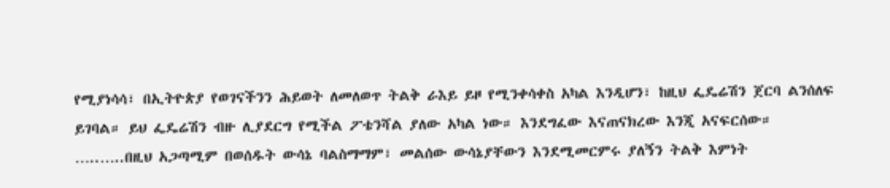የሚያነሳሳ፣ በኢትዮጵያ የወገናችንን ሕይወት ለመለወጥ ትልቅ ራእይ ይዞ የሚንቀሳቀስ አካል እንዲሆን፣ ከዚህ ፌዴሬሽን ጀርባ ልንሰለፍ ይገባል። ይህ ፌዴሬሽን ብዙ ሊያደርግ የሚችል ፖቴንሻል ያለው አካል ነው። እንደግፈው እናጠናክረው እንጂ አናፍርሰው። …..…..በዚህ አጋጣሚም በወሰዱት ውሳኔ ባልስማማም፣ መልሰው ውሳኔያቸውን እንደሚመርምሩ ያለኝን ትልቅ እምነት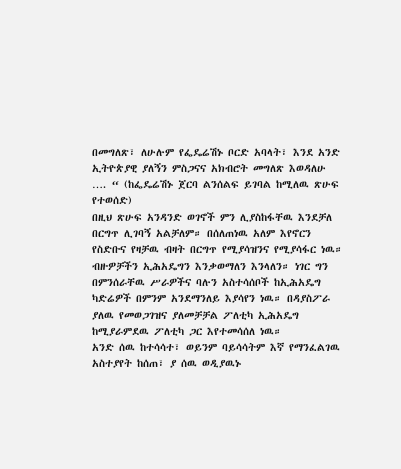በመግለጽ፣ ለሁሉም የፌዴሬሽኑ ቦርድ አባላት፣ እንደ አንድ ኢትዮጵያዊ ያለኝን ምስጋናና አክብሮት መግለጽ እወዳለሁ …. “ (ከፌዴሬሽኑ ጀርባ ልንሰልፍ ይገባል ከሚለዉ ጽሁፍ የተወሰድ)
በዚህ ጽሁፍ አንዳንድ ወገኖች ምን ሊያስከፋቸዉ እንደቻለ በርግጥ ሊገባኝ አልቻለም። በሰለጠነዉ አለም እየኖርን የስድቡና የዛቻዉ ብዛት በርግጥ የሚያሳዝንና የሚያሳፋር ነዉ። ብዙዎቻችን ኢሕአዴግን እንቃወማለን እንላለን። ነገር ግን በምንሰራቸዉ ሥራዎችና ባሉን አስተሳሰቦች ከኢሕአዴግ ካድሬዎች በምንም አንደማንለይ እያሳየን ነዉ። በዳያስፖራ ያለዉ የመወጋገዝና ያለመቻቻል ፖለቲካ ኢሕአዴግ ከሚያራምደዉ ፖለቲካ ጋር እየተመሳሰለ ነዉ።
አንድ ሰዉ ከተሳሳተ፣ ወይንም ባይሳሳትም እኛ የማንፈልገዉ አስተያየት ከሰጠ፣ ያ ሰዉ ወዲያዉኑ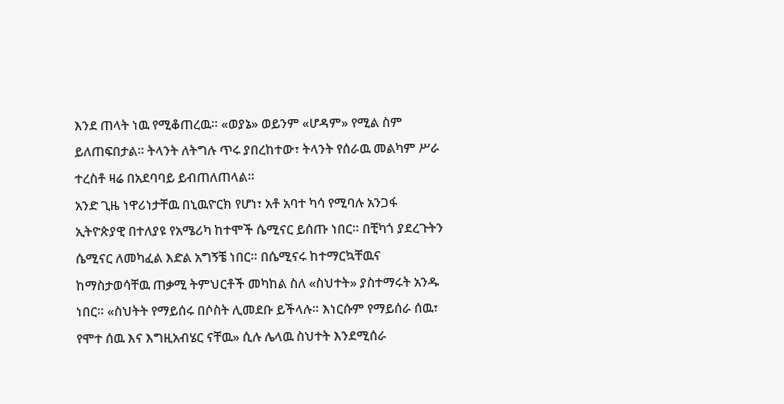እንደ ጠላት ነዉ የሚቆጠረዉ። «ወያኔ» ወይንም «ሆዳም» የሚል ስም ይለጠፍበታል። ትላንት ለትግሉ ጥሩ ያበረከተው፣ ትላንት የሰራዉ መልካም ሥራ ተረስቶ ዛሬ በአደባባይ ይብጠለጠላል።
አንድ ጊዜ ነዋሪነታቸዉ በኒዉዮርክ የሆነ፣ አቶ አባተ ካሳ የሚባሉ አንጋፋ ኢትዮጵያዊ በተለያዩ የአሜሪካ ከተሞች ሴሚናር ይሰጡ ነበር። በቺካጎ ያደረጉትን ሴሚናር ለመካፈል እድል አግኝቼ ነበር። በሴሚናሩ ከተማርኳቸዉና ከማስታወሳቸዉ ጠቃሚ ትምህርቶች መካከል ስለ «ስህተት» ያስተማሩት አንዱ ነበር። «ስህትት የማይሰሩ በሶስት ሊመደቡ ይችላሉ። እነርሱም የማይሰራ ሰዉ፣ የሞተ ሰዉ እና እግዚአብሄር ናቸዉ» ሲሉ ሌላዉ ስህተት እንደሚሰራ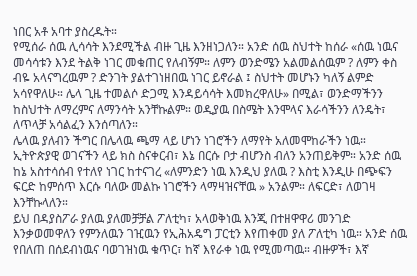ነበር አቶ አባተ ያስረዱት።
የሚሰራ ሰዉ ሊሳሳት እንደሚችል ብዙ ጊዜ እንዘነጋለን። አንድ ሰዉ ስህተት ከሰራ «ሰዉ ነዉና መሳሳቱን እንደ ትልቅ ነገር መቁጠር የለብኝም። ለምን ወንድሜን አልመልሰዉም ? ለምን ቀስ ብዬ አላናግረዉም ? ድንገት ያልተገነዘበዉ ነገር ይኖራል ፤ ስህተት መሆኑን ካለኝ ልምድ አሳየዋለሁ። ሌላ ጊዜ ተመልሶ ድጋሚ እንዳይሳሳት እመክረዋለሁ» በሚል፣ ወንድማችንን ከስህተት ለማረምና ለማንሳት አንቸኩልም። ወዲያዉ በስሜት እንሞላና እራሳችንን ለንዴት፣ ለጥላቻ አሳልፈን እንሰጣለን።
ሌላዉ ያለብን ችግር በሌላዉ ጫማ ላይ ሆነን ነገሮችን ለማየት አለመሞከራችን ነዉ። ኢትዮጵያዊ ወገናችን ላይ ክስ ስናቀርብ፣ እኔ በርሱ ቦታ ብሆንስ ብለን አንጠይቅም። አንድ ሰዉ ከኔ አስተሳሰብ የተለየ ነገር ከተናገረ «ለምንድን ነዉ እንዲህ ያለዉ ? እስቲ እንዲሁ በጭፍን ፍርድ ከምሰጥ እርሱ ባለው መልኩ ነገሮችን ላማዛዝናቸዉ » አንልም። ለፍርድ፣ ለወገዛ እንቸኩላለን።
ይህ በዳያስፖራ ያለዉ ያለመቻቻል ፖለቲካ፣ አላወቅነዉ እንጂ በተዘዋዋሪ መንገድ እንቃወመዋለን የምንለዉን ገዢዉን የኢሕአዴግ ፓርቲን እየጠቀመ ያለ ፖለቲካ ነዉ። አንድ ሰዉ የበለጠ በሰደብነዉና ባወገዝነዉ ቁጥር፣ ከኛ እየራቀ ነዉ የሚመጣዉ። ብዙዎች፣ እኛ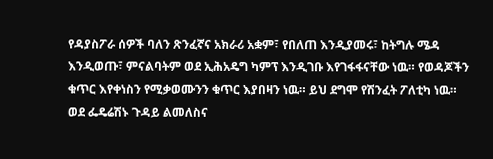የዳያስፖራ ሰዎች ባለን ጽንፈኛና አክራሪ አቋም፣ የበለጠ እንዲያመሩ፣ ከትግሉ ሜዳ እንዲወጡ፣ ምናልባትም ወደ ኢሕአዴግ ካምፕ እንዲገቡ እየገፋፋናቸው ነዉ። የወዳጆችን ቁጥር እየቀነስን የሚቃወሙንን ቁጥር እያበዛን ነዉ። ይህ ደግሞ የሽንፈት ፖለቲካ ነዉ።
ወደ ፌዴሬሽኑ ጉዳይ ልመለስና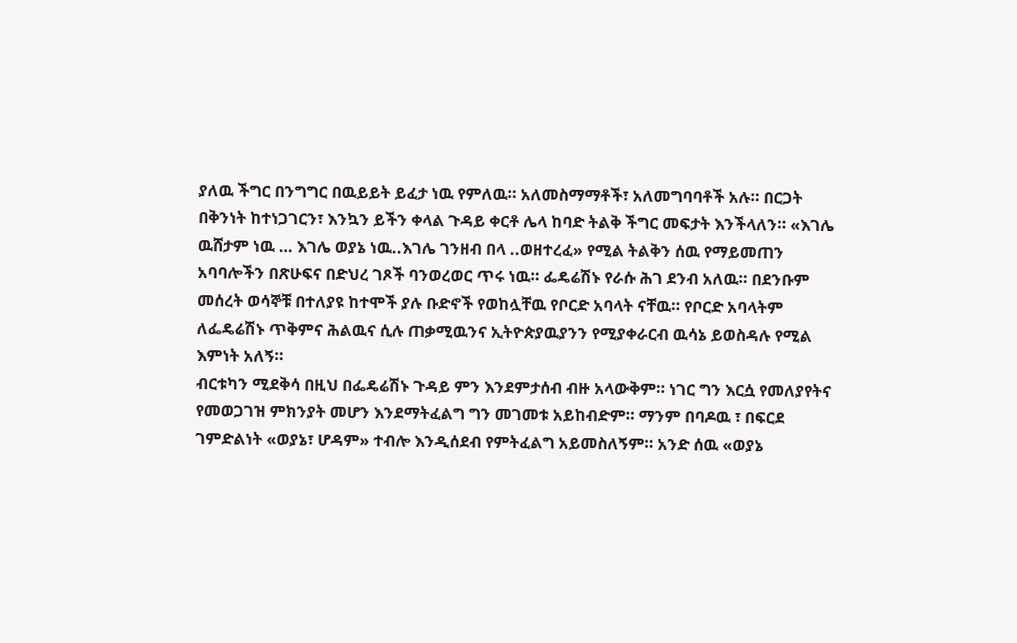ያለዉ ችግር በንግግር በዉይይት ይፈታ ነዉ የምለዉ። አለመስማማቶች፣ አለመግባባቶች አሉ። በርጋት በቅንነት ከተነጋገርን፣ እንኳን ይችን ቀላል ጉዳይ ቀርቶ ሌላ ከባድ ትልቅ ችግር መፍታት እንችላለን። «እገሌ ዉሸታም ነዉ … እገሌ ወያኔ ነዉ..እገሌ ገንዘብ በላ ..ወዘተረፈ» የሚል ትልቅን ሰዉ የማይመጠን አባባሎችን በጽሁፍና በድህረ ገጾች ባንወረወር ጥሩ ነዉ። ፌዴሬሽኑ የራሱ ሕገ ደንብ አለዉ። በደንቡም መሰረት ወሳኞቹ በተለያዩ ከተሞች ያሉ ቡድኖች የወከሏቸዉ የቦርድ አባላት ናቸዉ። የቦርድ አባላትም ለፌዴሬሽኑ ጥቅምና ሕልዉና ሲሉ ጠቃሚዉንና ኢትዮጵያዉያንን የሚያቀራርብ ዉሳኔ ይወስዳሉ የሚል እምነት አለኝ።
ብርቱካን ሚደቅሳ በዚህ በፌዴሬሽኑ ጉዳይ ምን እንደምታሰብ ብዙ አላውቅም። ነገር ግን እርሷ የመለያየትና የመወጋገዝ ምክንያት መሆን እንደማትፈልግ ግን መገመቱ አይከብድም። ማንም በባዶዉ ፣ በፍርደ ገምድልነት «ወያኔ፣ ሆዳም» ተብሎ እንዲሰደብ የምትፈልግ አይመስለኝም። አንድ ሰዉ «ወያኔ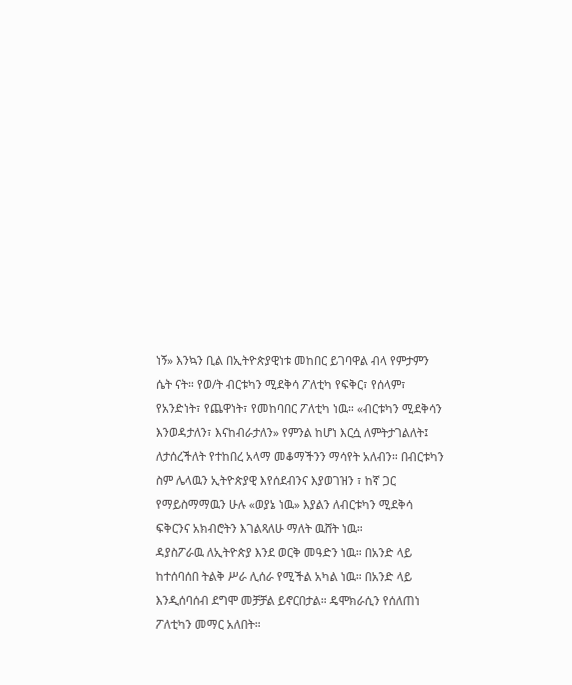ነኝ» እንኳን ቢል በኢትዮጵያዊነቱ መከበር ይገባዋል ብላ የምታምን ሴት ናት። የወ/ት ብርቱካን ሚደቅሳ ፖለቲካ የፍቅር፣ የሰላም፣ የአንድነት፣ የጨዋነት፣ የመከባበር ፖለቲካ ነዉ። «ብርቱካን ሚደቅሳን እንወዳታለን፣ እናከብራታለን» የምንል ከሆነ እርሷ ለምትታገልለት፤ ለታሰረችለት የተከበረ አላማ መቆማችንን ማሳየት አለብን። በብርቱካን ስም ሌላዉን ኢትዮጵያዊ እየሰደብንና እያወገዝን ፣ ከኛ ጋር የማይስማማዉን ሁሉ «ወያኔ ነዉ» እያልን ለብርቱካን ሚደቅሳ ፍቅርንና አክብሮትን እገልጻለሁ ማለት ዉሸት ነዉ።
ዳያስፖራዉ ለኢትዮጵያ እንደ ወርቅ መዓድን ነዉ። በአንድ ላይ ከተሰባሰበ ትልቅ ሥራ ሊሰራ የሚችል አካል ነዉ። በአንድ ላይ እንዲሰባሰብ ደግሞ መቻቻል ይኖርበታል። ዴሞክራሲን የሰለጠነ ፖለቲካን መማር አለበት።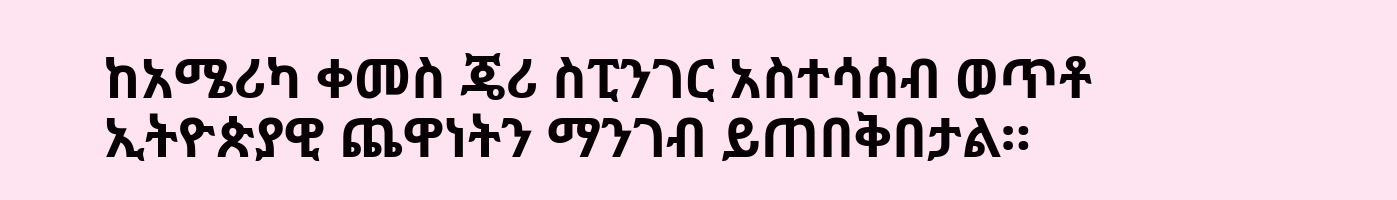ከአሜሪካ ቀመስ ጄሪ ስፒንገር አስተሳሰብ ወጥቶ ኢትዮጵያዊ ጨዋነትን ማንገብ ይጠበቅበታል።